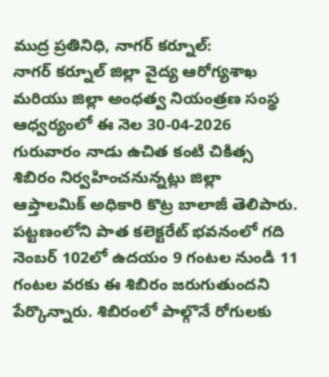ముద్ర ప్రతినిధి, నాగర్ కర్నూల్:
నాగర్ కర్నూల్ జిల్లా వైద్య ఆరోగ్యశాఖ మరియు జిల్లా అంధత్వ నియంత్రణ సంస్థ ఆధ్వర్యంలో ఈ నెల 30-04-2026 గురువారం నాడు ఉచిత కంటి చికిత్స శిబిరం నిర్వహించనున్నట్లు జిల్లా ఆప్తాలమిక్ అధికారి కొట్ర బాలాజీ తెలిపారు.
పట్టణంలోని పాత కలెక్టరేట్ భవనంలో గది నెంబర్ 102లో ఉదయం 9 గంటల నుండి 11 గంటల వరకు ఈ శిబిరం జరుగుతుందని పేర్కొన్నారు. శిబిరంలో పాల్గొనే రోగులకు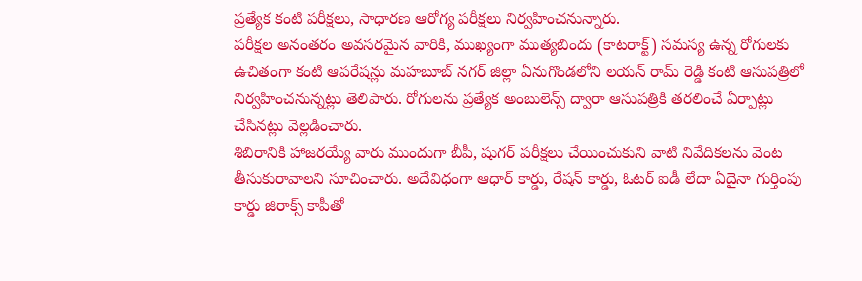ప్రత్యేక కంటి పరీక్షలు, సాధారణ ఆరోగ్య పరీక్షలు నిర్వహించనున్నారు.
పరీక్షల అనంతరం అవసరమైన వారికి, ముఖ్యంగా ముత్యబిందు (కాటరాక్ట్) సమస్య ఉన్న రోగులకు ఉచితంగా కంటి ఆపరేషన్లు మహబూబ్ నగర్ జిల్లా ఏనుగొండలోని లయన్ రామ్ రెడ్డి కంటి ఆసుపత్రిలో నిర్వహించనున్నట్లు తెలిపారు. రోగులను ప్రత్యేక అంబులెన్స్ ద్వారా ఆసుపత్రికి తరలించే ఏర్పాట్లు చేసినట్లు వెల్లడించారు.
శిబిరానికి హాజరయ్యే వారు ముందుగా బీపీ, షుగర్ పరీక్షలు చేయించుకుని వాటి నివేదికలను వెంట తీసుకురావాలని సూచించారు. అదేవిధంగా ఆధార్ కార్డు, రేషన్ కార్డు, ఓటర్ ఐడీ లేదా ఏదైనా గుర్తింపు కార్డు జిరాక్స్ కాపీతో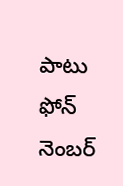పాటు ఫోన్ నెంబర్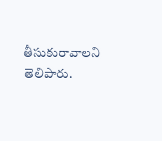తీసుకురావాలని తెలిపారు.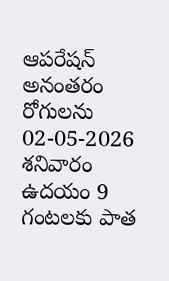ఆపరేషన్ అనంతరం రోగులను 02-05-2026 శనివారం ఉదయం 9 గంటలకు పాత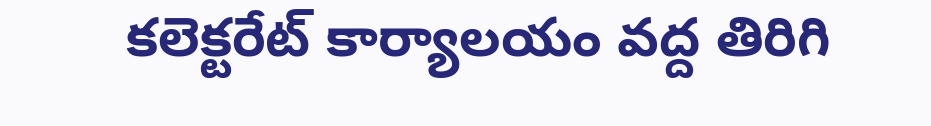కలెక్టరేట్ కార్యాలయం వద్ద తిరిగి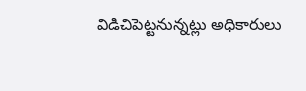విడిచిపెట్టనున్నట్లు అధికారులు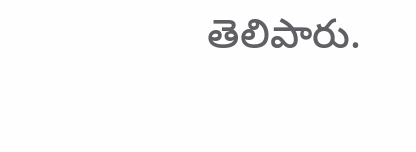తెలిపారు.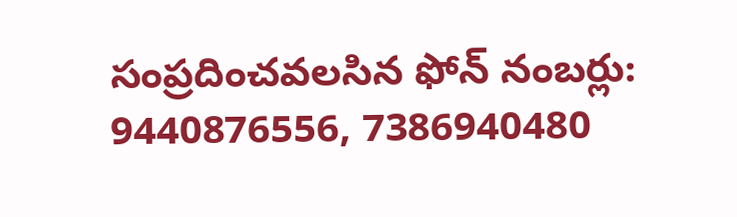సంప్రదించవలసిన ఫోన్ నంబర్లు:
9440876556, 7386940480